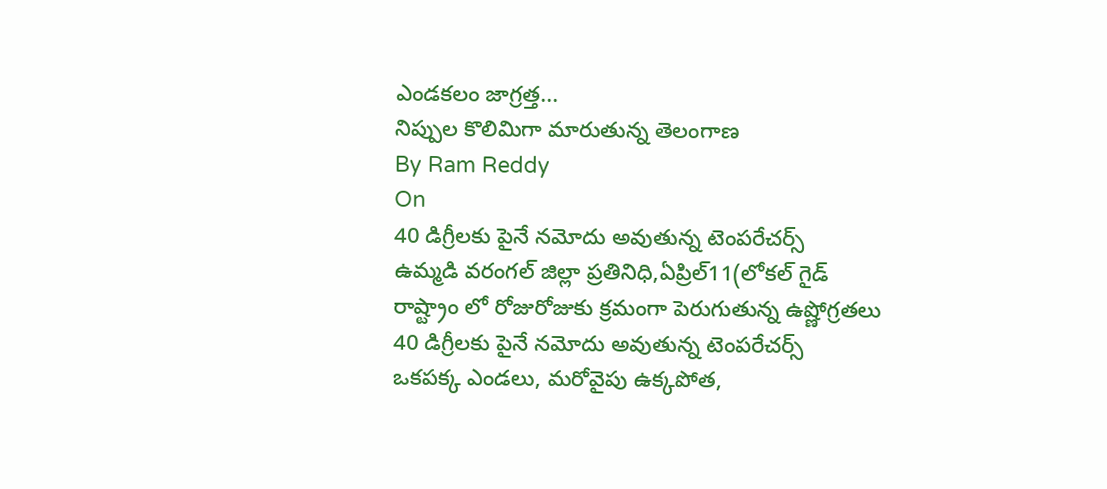ఎండకలం జాగ్రత్త...
నిప్పుల కొలిమిగా మారుతున్న తెలంగాణ
By Ram Reddy
On
40 డిగ్రీలకు పైనే నమోదు అవుతున్న టెంపరేచర్స్
ఉమ్మడి వరంగల్ జిల్లా ప్రతినిధి,ఏప్రిల్11(లోకల్ గైడ్
రాష్ట్రాం లో రోజురోజుకు క్రమంగా పెరుగుతున్న ఉష్ణోగ్రతలు
40 డిగ్రీలకు పైనే నమోదు అవుతున్న టెంపరేచర్స్
ఒకపక్క ఎండలు, మరోవైపు ఉక్కపోత,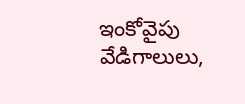ఇంకోవైపు వేడిగాలులు,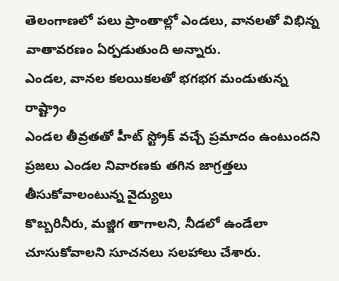తెలంగాణలో పలు ప్రాంతాల్లో ఎండలు, వానలతో విభిన్న వాతావరణం ఏర్పడుతుంది అన్నారు.
ఎండల, వానల కలయికలతో భగభగ మండుతున్న రాష్ట్రాం
ఎండల తీవ్రతతో హీట్ స్ట్రోక్ వచ్చే ప్రమాదం ఉంటుందని ప్రజలు ఎండల నివారణకు తగిన జాగ్రత్తలు తీసుకోవాలంటున్న వైద్యులు
కొబ్బరినీరు, మజ్జిగ తాగాలని, నీడలో ఉండేలా చూసుకోవాలని సూచనలు సలహాలు చేశారు.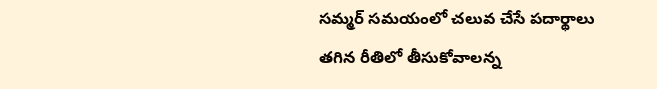సమ్మర్ సమయంలో చలువ చేసే పదార్థాలు తగిన రీతిలో తీసుకోవాలన్న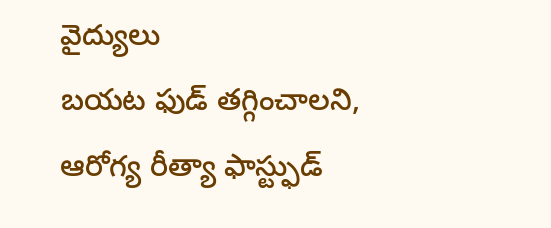వైద్యులు
బయట ఫుడ్ తగ్గించాలని, ఆరోగ్య రీత్యా ఫాస్ట్ఫుడ్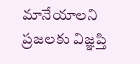మానేయాలని ప్రజలకు విజ్ఞప్తి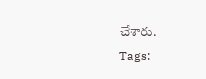చేశారు.
Tags: